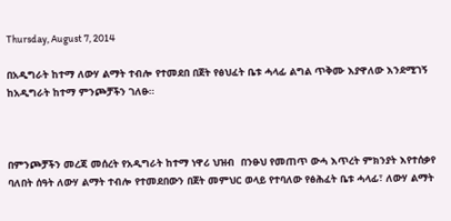Thursday, August 7, 2014

በአዲግራት ከተማ ለውሃ ልማት ተብሎ የተመደበ በጀት የፅህፈት ቤቱ ሓላፊ ልግል ጥቅሙ እያዋለው እንደሚገኝ ከአዲግራት ከተማ ምንጮቻችን ገለፁ።



በምንጮቻችን መረጃ መሰረት የአዲግራት ከተማ ነዋሪ ህዝብ  በንፁህ የመጠጥ ውሓ እጥረት ምክንያት እየተሰቃየ ባለበት ሰዓት ለውሃ ልማት ተብሎ የተመደበውን በጀት መምህር ወላይ የተባለው የፅሕፈት ቤቱ ሓላፊ፣ ለውሃ ልማት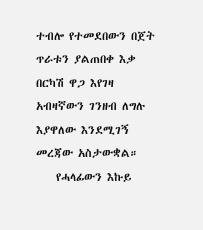ተብሎ የተመደበውን በጀት ጥራቱን ያልጠበቀ እቃ በርካሽ ዋጋ እየገዛ አብዛኛውን ገንዘብ ለግሉ እያዋለው እንደሚገኝ መረጃው አስታውቋል።
    የሓላፊውን እኩይ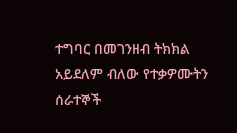ተግባር በመገንዘብ ትክክል አይደለም ብለው የተቃዎሙትን ሰራተኞች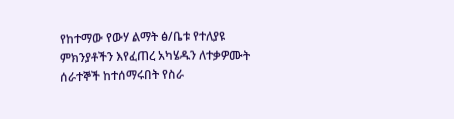የከተማው የውሃ ልማት ፅ/ቤቱ የተለያዩ ምክንያቶችን እየፈጠረ አካሄዱን ለተቃዎሙት ሰራተኞች ከተሰማሩበት የስራ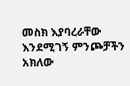መስክ እያባረራቸው እንደሚገኝ ምንጮቻችን አክለው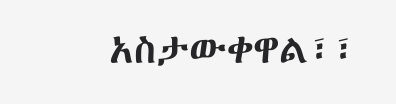አስታውቀዋል፣፣